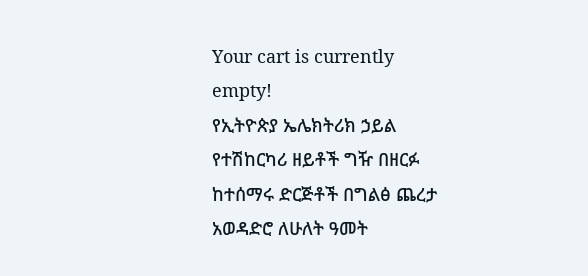Your cart is currently empty!
የኢትዮጵያ ኤሌክትሪክ ኃይል የተሽከርካሪ ዘይቶች ግዥ በዘርፉ ከተሰማሩ ድርጅቶች በግልፅ ጨረታ አወዳድሮ ለሁለት ዓመት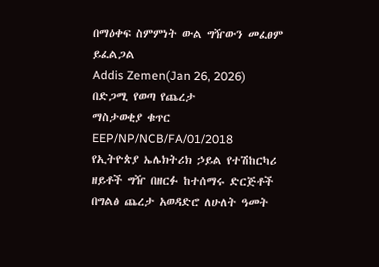በማዕቀፍ ስምምነት ውል ግዥውን መፈፀም ይፈልጋል
Addis Zemen(Jan 26, 2026)
በድጋሚ የወጣ የጨረታ
ማስታወቂያ ቁጥር EEP/NP/NCB/FA/01/2018
የኢትዮጵያ ኤሌክትሪክ ኃይል የተሽከርካሪ ዘይቶች ግዥ በዘርፉ ከተሰማሩ ድርጅቶች በግልፅ ጨረታ አወዳድሮ ለሁለት ዓመት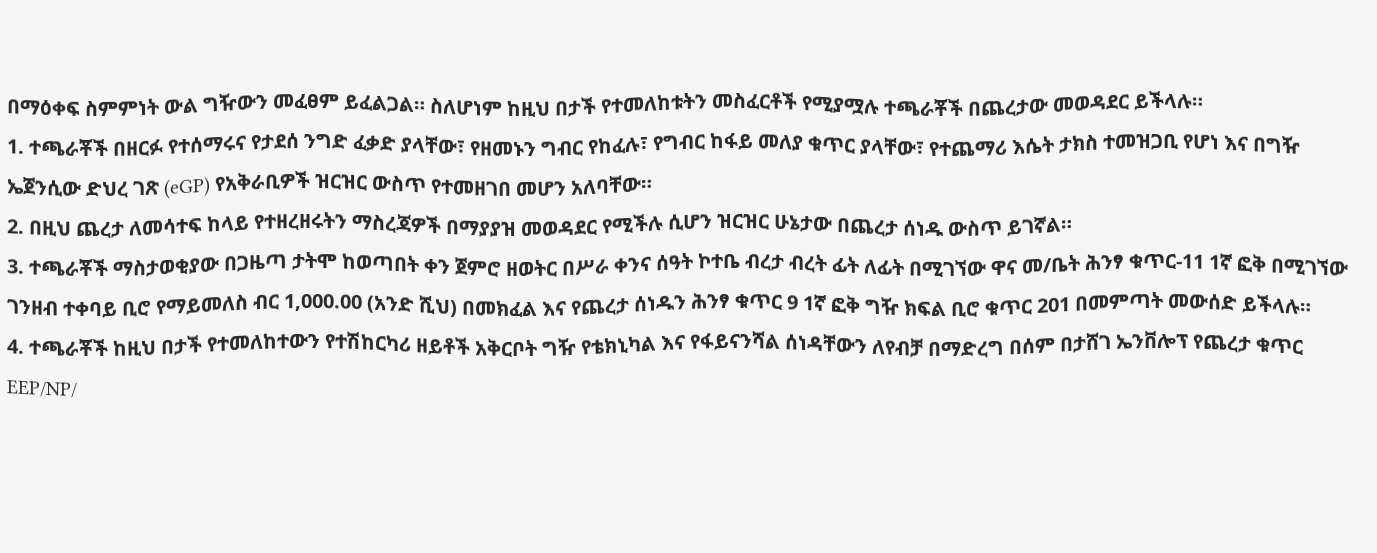በማዕቀፍ ስምምነት ውል ግዥውን መፈፀም ይፈልጋል። ስለሆነም ከዚህ በታች የተመለከቱትን መስፈርቶች የሚያሟሉ ተጫራቾች በጨረታው መወዳደር ይችላሉ።
1. ተጫራቾች በዘርፉ የተሰማሩና የታደሰ ንግድ ፈቃድ ያላቸው፣ የዘመኑን ግብር የከፈሉ፣ የግብር ከፋይ መለያ ቁጥር ያላቸው፣ የተጨማሪ እሴት ታክስ ተመዝጋቢ የሆነ እና በግዥ ኤጀንሲው ድህረ ገጽ (eGP) የአቅራቢዎች ዝርዝር ውስጥ የተመዘገበ መሆን አለባቸው።
2. በዚህ ጨረታ ለመሳተፍ ከላይ የተዘረዘሩትን ማስረጃዎች በማያያዝ መወዳደር የሚችሉ ሲሆን ዝርዝር ሁኔታው በጨረታ ሰነዱ ውስጥ ይገኛል።
3. ተጫራቾች ማስታወቂያው በጋዜጣ ታትሞ ከወጣበት ቀን ጀምሮ ዘወትር በሥራ ቀንና ሰዓት ኮተቤ ብረታ ብረት ፊት ለፊት በሚገኘው ዋና መ/ቤት ሕንፃ ቁጥር-11 1ኛ ፎቅ በሚገኘው ገንዘብ ተቀባይ ቢሮ የማይመለስ ብር 1,000.00 (አንድ ሺህ) በመክፈል እና የጨረታ ሰነዱን ሕንፃ ቁጥር 9 1ኛ ፎቅ ግዥ ክፍል ቢሮ ቁጥር 201 በመምጣት መውሰድ ይችላሉ።
4. ተጫራቾች ከዚህ በታች የተመለከተውን የተሽከርካሪ ዘይቶች አቅርቦት ግዥ የቴክኒካል እና የፋይናንሻል ሰነዳቸውን ለየብቻ በማድረግ በሰም በታሸገ ኤንቨሎፕ የጨረታ ቁጥር EEP/NP/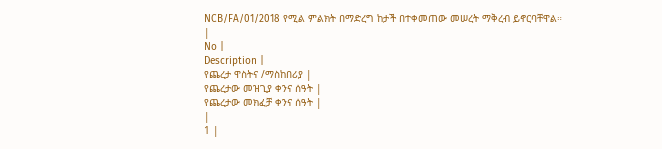NCB/FA/01/2018 የሚል ምልክት በማድረግ ከታች በተቀመጠው መሠረት ማቅረብ ይኖርባቸዋል።
|
No |
Description |
የጨረታ ዋስትና /ማስከበሪያ |
የጨረታው መዝጊያ ቀንና ሰዓት |
የጨረታው መክፈቻ ቀንና ሰዓት |
|
1 |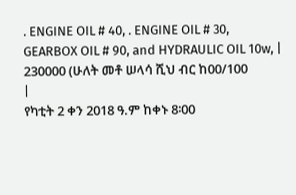. ENGINE OIL # 40, . ENGINE OIL # 30, GEARBOX OIL # 90, and HYDRAULIC OIL 10w, |
230000 (ሁለት መቶ ሠላሳ ሺህ ብር ከ00/100
|
የካቲት 2 ቀን 2018 ዓ.ም ከቀኑ 8፡00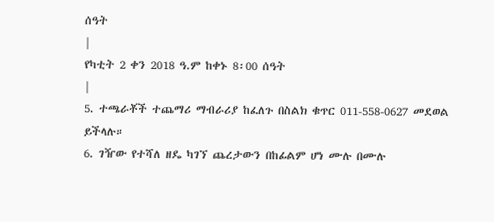ሰዓት
|
የካቲት 2 ቀን 2018 ዓ.ም ከቀኑ 8፡00 ሰዓት
|
5. ተጫራቾች ተጨማሪ ማብራሪያ ከፈለጉ በስልክ ቁጥር 011-558-0627 መደወል ይችላሉ።
6. ገዥው የተሻለ ዘዴ ካገኘ ጨረታውን በከፊልም ሆነ ሙሉ በሙሉ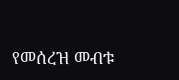የመሰረዝ መብቱ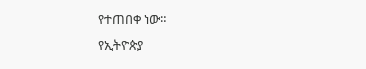የተጠበቀ ነው።
የኢትዮጵያ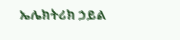ኤሌክትሪክ ኃይል